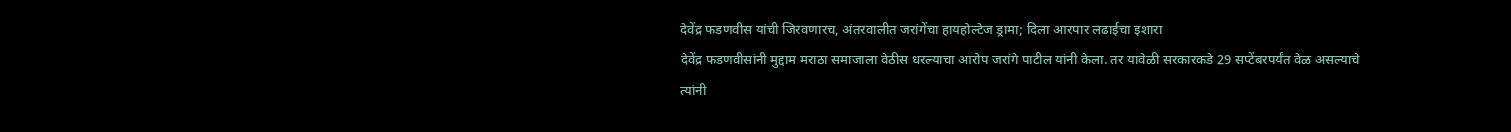देवेंद्र फडणवीस यांची जिरवणारच, अंतरवालीत जरांगेंचा हायहोल्टेज ड्रामा; दिला आरपार लढाईचा इशारा
देवेंद्र फडणवीसांनी मुद्दाम मराठा समाजाला वेठीस धरल्याचा आरोप जरांगे पाटील यांनी केला. तर यावेळी सरकारकडे 29 सप्टेंबरपर्यंत वेळ असल्याचे त्यांनी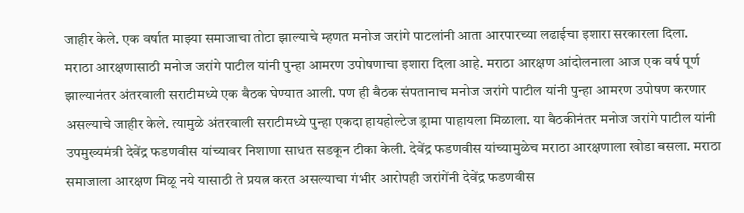जाहीर केले. एक वर्षात माझ्या समाजाचा तोटा झाल्याचे म्हणत मनोज जरांगे पाटलांनी आता आरपारच्या लढाईचा इशारा सरकारला दिला.
मराठा आरक्षणासाठी मनोज जरांगे पाटील यांनी पुन्हा आमरण उपोषणाचा इशारा दिला आहे. मराठा आरक्षण आंदोलनाला आज एक वर्ष पूर्ण झाल्यानंतर अंतरवाली सराटीमध्ये एक बैठक घेण्यात आली. पण ही बैठक संपतानाच मनोज जरांगे पाटील यांनी पुन्हा आमरण उपोषण करणार असल्याचे जाहीर केले. त्यामुळे अंतरवाली सराटीमध्ये पुन्हा एकदा हायहोल्टेज ड्रामा पाहायला मिळाला. या बैठकीनंतर मनोज जरांगे पाटील यांनी उपमुख्यमंत्री देवेंद्र फडणवीस यांच्यावर निशाणा साधत सडकून टीका केली. देवेंद्र फडणवीस यांच्यामुळेच मराठा आरक्षणाला खोडा बसला. मराठा समाजाला आरक्षण मिळू नये यासाठी ते प्रयत्न करत असल्याचा गंभीर आरोपही जरांगेंनी देवेंद्र फडणवीस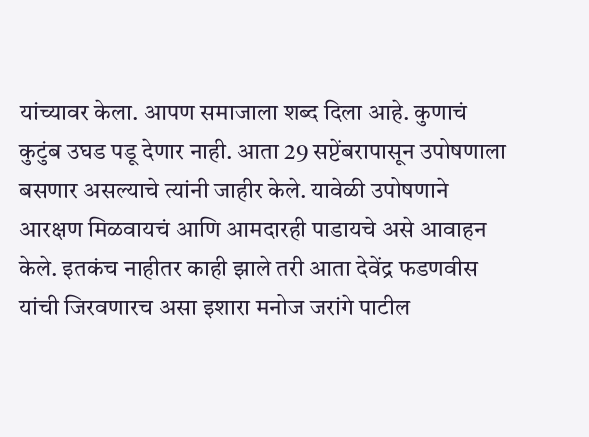यांच्यावर केला. आपण समाजाला शब्द दिला आहे. कुणाचं कुटुंब उघड पडू देणार नाही. आता 29 सप्टेंबरापासून उपोषणाला बसणार असल्याचे त्यांनी जाहीर केले. यावेळी उपोषणाने आरक्षण मिळवायचं आणि आमदारही पाडायचे असे आवाहन केले. इतकंच नाहीतर काही झाले तरी आता देवेंद्र फडणवीस यांची जिरवणारच असा इशारा मनोज जरांगे पाटील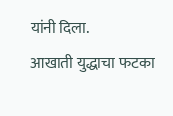यांनी दिला.
आखाती युद्धाचा फटका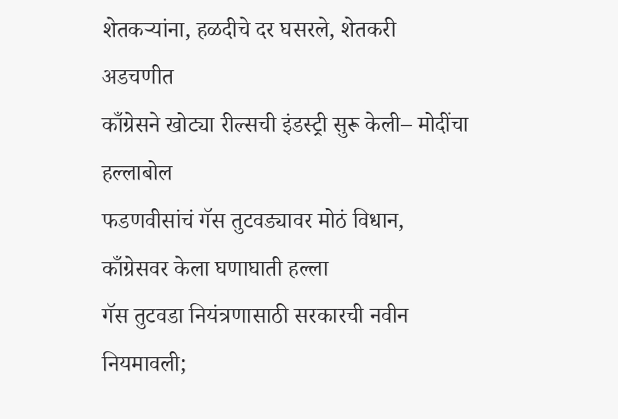शेतकऱ्यांना, हळदीचे दर घसरले, शेतकरी अडचणीत
काँग्रेसने खोट्या रील्सची इंडस्ट्री सुरू केली– मोदींचा हल्लाबोल
फडणवीसांचं गॅस तुटवड्यावर मोठं विधान, काँग्रेसवर केला घणाघाती हल्ला
गॅस तुटवडा नियंत्रणासाठी सरकारची नवीन नियमावली;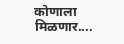कोणाला मिळणार....